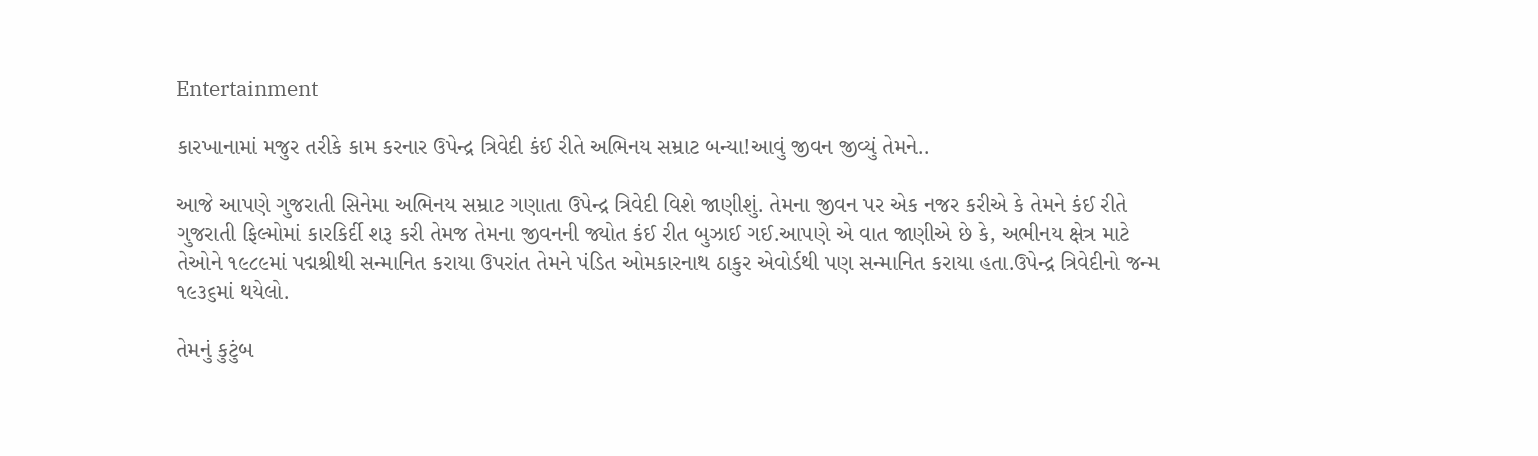Entertainment

કારખાનામાં મજુર તરીકે કામ કરનાર ઉપેન્દ્ર ત્રિવેદી કંઈ રીતે અભિનય સમ્રાટ બન્યા!આવું જીવન જીવ્યું તેમને..

આજે આપણે ગુજરાતી સિનેમા અભિનય સમ્રાટ ગણાતા ઉપેન્દ્ર ત્રિવેદી વિશે જાણીશું. તેમના જીવન પર એક નજર કરીએ કે તેમને કંઈ રીતે ગુજરાતી ફિલ્મોમાં કારકિર્દી શરૂ કરી તેમજ તેમના જીવનની જ્યોત કંઈ રીત બુઝાઈ ગઈ.આપણે એ વાત જાણીએ છે કે, અભીનય ક્ષેત્ર માટે તેઓને ૧૯૮૯માં પદ્મશ્રીથી સન્માનિત કરાયા ઉપરાંત તેમને પંડિત ઓમકારનાથ ઠાકુર એવોર્ડથી પણ સન્માનિત કરાયા હતા.ઉપેન્દ્ર ત્રિવેદીનો જન્મ ૧૯૩૬માં થયેલો.

તેમનું કુટુંબ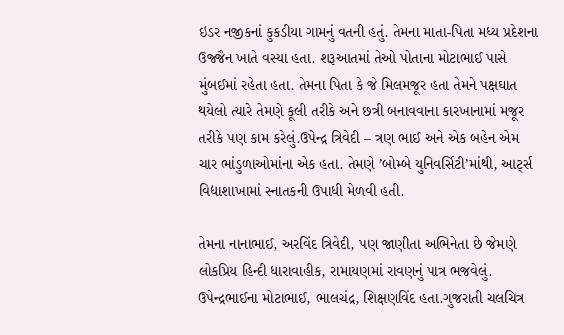ઇડર નજીકનાં કુકડીયા ગામનું વતની હતું. તેમના માતા-પિતા મધ્ય પ્રદેશના ઉજ્જૈન ખાતે વસ્યા હતા. શરૂઆતમાં તેઓ પોતાના મોટાભાઈ પાસે મુંબઈમાં રહેતા હતા. તેમના પિતા કે જે મિલમજૂર હતા તેમને પક્ષઘાત થયેલો ત્યારે તેમણે કૂલી તરીકે અને છત્રી બનાવવાના કારખાનામાં મજૂર તરીકે પણ કામ કરેલું.ઉપેન્દ્ર ત્રિવેદી – ત્રણ ભાઈ અને એક બહેન એમ ચાર ભાંડુળાઓમાંના એક હતા. તેમણે ’બોમ્બે યુનિવર્સિટી’માંથી, આર્ટ્સ વિદ્યાશાખામાં સ્નાતકની ઉપાધી મેળવી હતી.

તેમના નાનાભાઈ, અરવિંદ ત્રિવેદી, પણ જાણીતા અભિનેતા છે જેમણે લોકપ્રિય હિન્દી ધારાવાહીક, રામાયણમાં રાવણનું પાત્ર ભજવેલું. ઉપેન્દ્રભાઈના મોટાભાઈ, ભાલચંદ્ર, શિક્ષણવિંદ હતા.ગુજરાતી ચલચિત્ર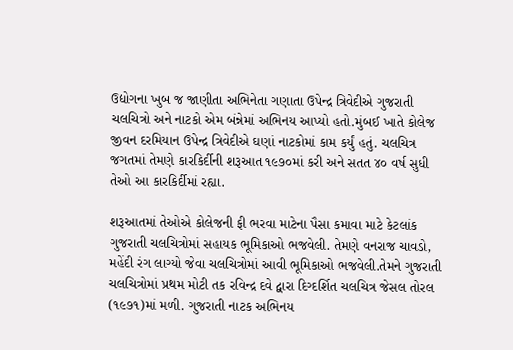ઉદ્યોગના ખુબ જ જાણીતા અભિનેતા ગણાતા ઉપેન્દ્ર ત્રિવેદીએ ગુજરાતી ચલચિત્રો અને નાટકો એમ બંન્નેમાં અભિનય આપ્યો હતો.મુંબઈ ખાતે કોલેજ જીવન દરમિયાન ઉપેન્દ્ર ત્રિવેદીએ ઘણાં નાટકોમાં કામ કર્યું હતું. ચલચિત્ર જગતમાં તેમણે કારકિર્દીની શરૂઆત ૧૯૭૦માં કરી અને સતત ૪૦ વર્ષ સુધી તેઓ આ કારકિર્દીમાં રહ્યા.

શરૂઆતમાં તેઓએ કોલેજની ફી ભરવા માટેના પૈસા કમાવા માટે કેટલાંક ગુજરાતી ચલચિત્રોમાં સહાયક ભૂમિકાઓ ભજવેલી. તેમણે વનરાજ ચાવડો, મહેંદી રંગ લાગ્યો જેવા ચલચિત્રોમાં આવી ભૂમિકાઓ ભજવેલી.તેમને ગુજરાતી ચલચિત્રોમાં પ્રથમ મોટી તક રવિન્દ્ર દવે દ્વારા દિગ્દર્શિત ચલચિત્ર જેસલ તોરલ (૧૯૭૧)માં મળી. ગુજરાતી નાટક અભિનય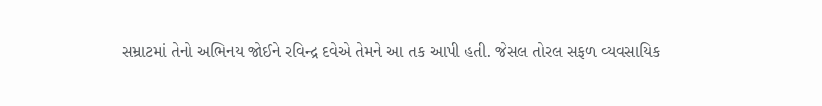સમ્રાટમાં તેનો અભિનય જોઈને રવિન્દ્ર દવેએ તેમને આ તક આપી હતી. જેસલ તોરલ સફળ વ્યવસાયિક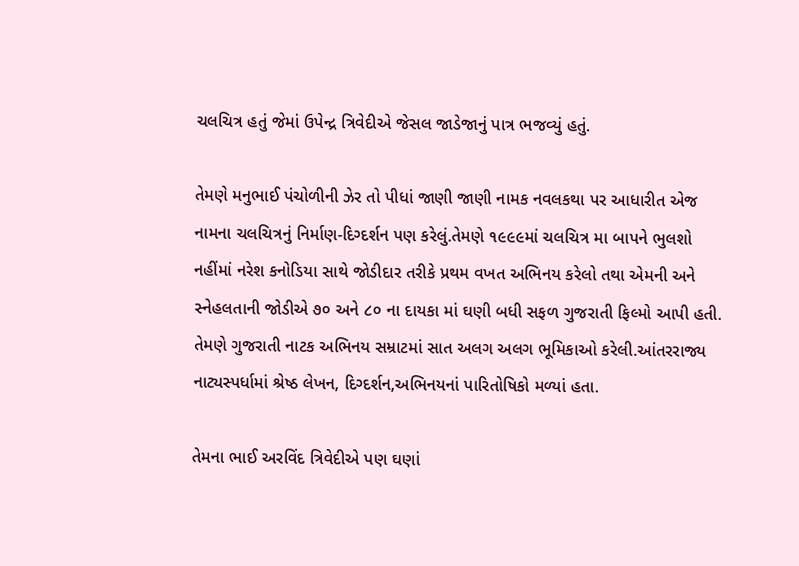ચલચિત્ર હતું જેમાં ઉપેન્દ્ર ત્રિવેદીએ જેસલ જાડેજાનું પાત્ર ભજવ્યું હતું.

તેમણે મનુભાઈ પંચોળીની ઝેર તો પીધાં જાણી જાણી નામક નવલકથા પર આધારીત એજ નામના ચલચિત્રનું નિર્માણ-દિગ્દર્શન પણ કરેલું.તેમણે ૧૯૯૯માં ચલચિત્ર મા બાપને ભુલશો નહીંમાં નરેશ કનોડિયા સાથે જોડીદાર તરીકે પ્રથમ વખત અભિનય કરેલો તથા એમની અને સ્નેહલતાની જોડીએ ૭૦ અને ૮૦ ના દાયકા માં ઘણી બધી સફળ ગુજરાતી ફિલ્મો આપી હતી. તેમણે ગુજરાતી નાટક અભિનય સમ્રાટમાં સાત અલગ અલગ ભૂમિકાઓ કરેલી.આંતરરાજ્ય નાટ્યસ્પર્ધામાં શ્રેષ્ઠ લેખન, દિગ્દર્શન,અભિનયનાં પારિતોષિકો મળ્યાં હતા.

તેમના ભાઈ અરવિંદ ત્રિવેદીએ પણ ઘણાં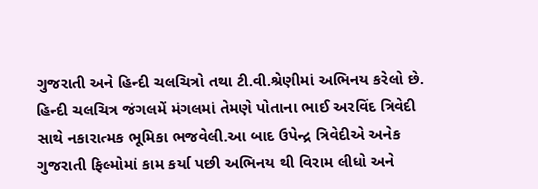ગુજરાતી અને હિન્દી ચલચિત્રો તથા ટી.વી.શ્રેણીમાં અભિનય કરેલો છે. હિન્દી ચલચિત્ર જંગલમેં મંગલમાં તેમણે પોતાના ભાઈ અરવિંદ ત્રિવેદી સાથે નકારાત્મક ભૂમિકા ભજવેલી.આ બાદ ઉપેન્દ્ર ત્રિવેદીએ અનેક ગુજરાતી ફિલ્મોમાં કામ કર્યા પછી અભિનય થી વિરામ લીધો અને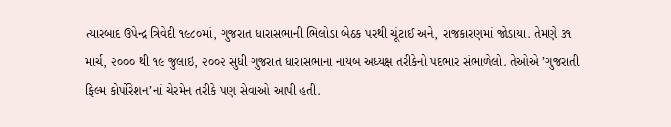ત્યારબાદ ઉપેન્દ્ર ત્રિવેદી ૧૯૮૦માં, ગુજરાત ધારાસભાની ભિલોડા બેઠક પરથી ચૂંટાઈ અને, રાજકારણમાં જોડાયા. તેમણે ૩૧ માર્ચ, ૨૦૦૦ થી ૧૯ જુલાઇ, ૨૦૦૨ સુધી ગુજરાત ધારાસભાના નાયબ અધ્યક્ષ તરીકેનો પદભાર સંભાળેલો. તેઓએ ’ગુજરાતી ફિલ્મ કોર્પોરેશન’નાં ચેરમેન તરીકે પણ સેવાઓ આપી હતી.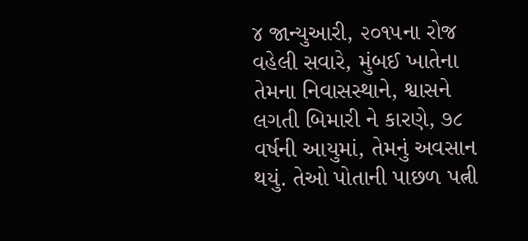૪ જાન્યુઆરી, ૨૦૧૫ના રોજ વહેલી સવારે, મુંબઈ ખાતેના તેમના નિવાસસ્થાને, શ્વાસને લગતી બિમારી ને કારણે, ૭૮ વર્ષની આયુમાં, તેમનું અવસાન થયું. તેઓ પોતાની પાછળ પત્ની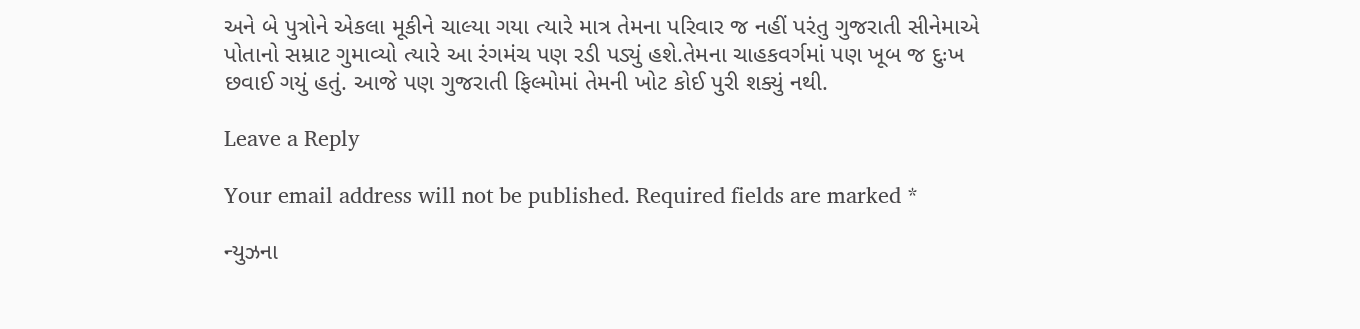અને બે પુત્રોને એકલા મૂકીને ચાલ્યા ગયા ત્યારે માત્ર તેમના પરિવાર જ નહીં પરંતુ ગુજરાતી સીનેમાએ પોતાનો સમ્રાટ ગુમાવ્યો ત્યારે આ રંગમંચ પણ રડી પડ્યું હશે.તેમના ચાહકવર્ગમાં પણ ખૂબ જ દુઃખ છવાઈ ગયું હતું. આજે પણ ગુજરાતી ફિલ્મોમાં તેમની ખોટ કોઈ પુરી શક્યું નથી.

Leave a Reply

Your email address will not be published. Required fields are marked *

ન્યુઝના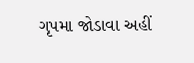ગૃપમા જોડાવા અહીં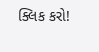ક્લિક કરો!